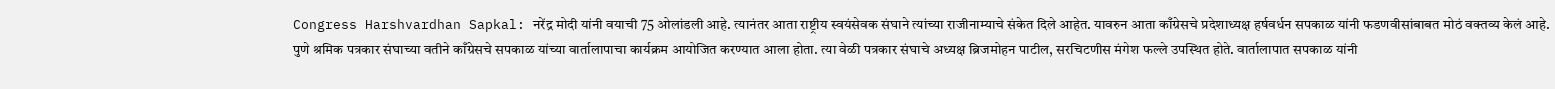Congress Harshvardhan Sapkal: नरेंद्र मोदी यांनी वयाची 75 ओलांडली आहे. त्यानंतर आता राष्ट्रीय स्वयंसेवक संघाने त्यांच्या राजीनाम्याचे संकेत दिले आहेत. यावरुन आता काँग्रेसचे प्रदेशाध्यक्ष हर्षवर्धन सपकाळ यांनी फडणवीसांबाबत मोठं वक्तव्य केलं आहे.
पुणे श्रमिक पत्रकार संघाच्या वतीने काँग्रेसचे सपकाळ यांच्या वार्तालापाचा कार्यक्रम आयोजित करण्यात आला होता. त्या वेळी पत्रकार संघाचे अध्यक्ष ब्रिजमोहन पाटील, सरचिटणीस मंगेश फल्ले उपस्थित होते. वार्तालापात सपकाळ यांनी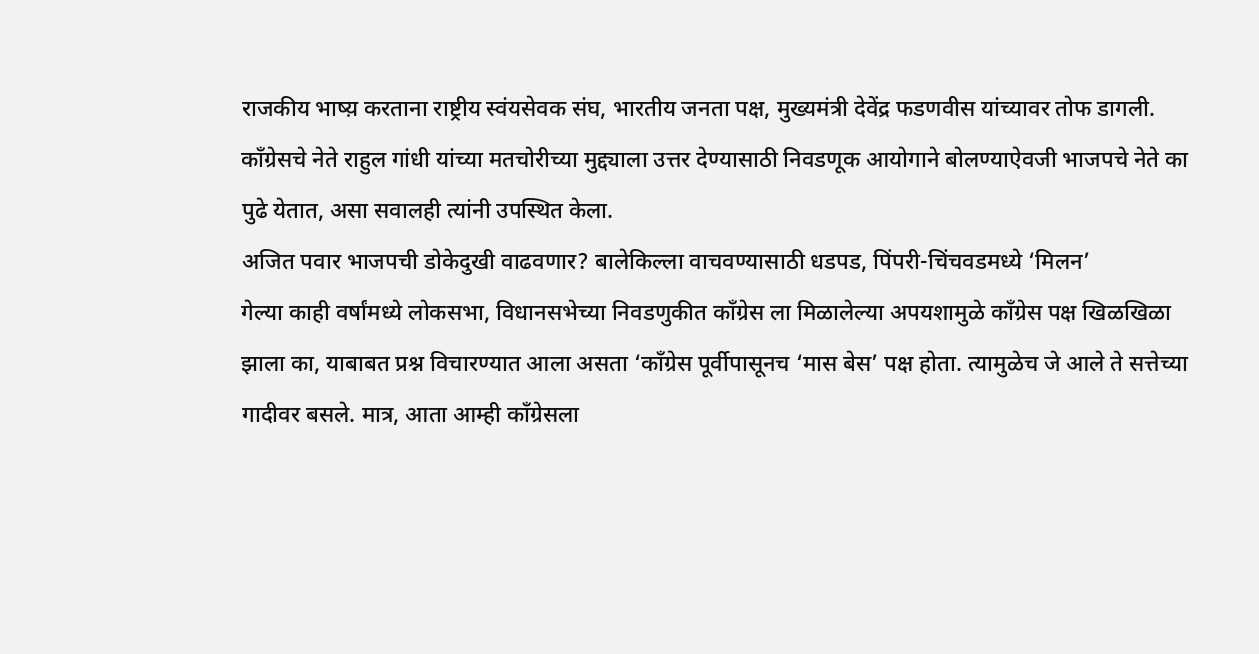राजकीय भाष्य़ करताना राष्ट्रीय स्वंयसेवक संघ, भारतीय जनता पक्ष, मुख्यमंत्री देवेंद्र फडणवीस यांच्यावर तोफ डागली. काँग्रेसचे नेते राहुल गांधी यांच्या मतचोरीच्या मुद्द्याला उत्तर देण्यासाठी निवडणूक आयोगाने बोलण्याऐवजी भाजपचे नेते का पुढे येतात, असा सवालही त्यांनी उपस्थित केला.
अजित पवार भाजपची डोकेदुखी वाढवणार? बालेकिल्ला वाचवण्यासाठी धडपड, पिंपरी-चिंचवडमध्ये ‘मिलन’
गेल्या काही वर्षांमध्ये लोकसभा, विधानसभेच्या निवडणुकीत काँग्रेस ला मिळालेल्या अपयशामुळे काँग्रेस पक्ष खिळखिळा झाला का, याबाबत प्रश्न विचारण्यात आला असता ‘काँग्रेस पूर्वीपासूनच ‘मास बेस’ पक्ष होता. त्यामुळेच जे आले ते सत्तेच्या गादीवर बसले. मात्र, आता आम्ही काँग्रेसला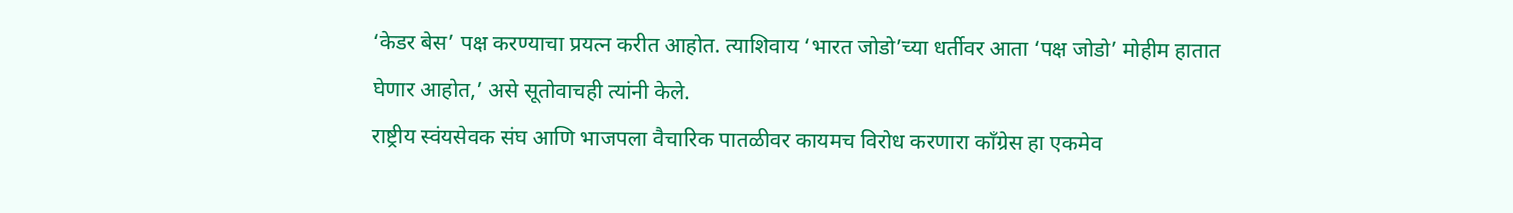‘केडर बेस’ पक्ष करण्याचा प्रयत्न करीत आहोत. त्याशिवाय ‘भारत जोडो’च्या धर्तीवर आता ‘पक्ष जोडो’ मोहीम हातात घेणार आहोत,’ असे सूतोवाचही त्यांनी केले.
राष्ट्रीय स्वंयसेवक संघ आणि भाजपला वैचारिक पातळीवर कायमच विरोध करणारा काँग्रेस हा एकमेव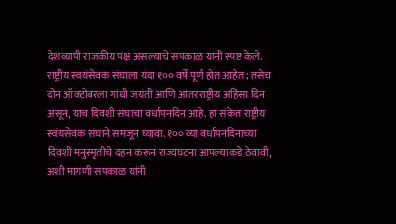देशव्यापी राजकीय पक्ष असल्याचे सपकाळ यांनी स्पष्ट केले.
राष्ट्रीय स्वयंसेवक संघाला यंदा १०० वर्षे पूर्ण होत आहेत; तसेच दोन ऑक्टोबरला गांधी जयंती आणि आंतरराष्ट्रीय अहिंसा दिन असून, याच दिवशी संघाचा वर्धापनदिन आहे. हा संकेत राष्ट्रीय स्वंयसेवक संघाने समजून घ्यावा. १०० व्या वर्धापनदिनाच्या दिवशी मनुस्मृतीचे दहन करून राज्यघटना आपल्याकडे ठेवावी, अशी मागणी सपकाळ यांनी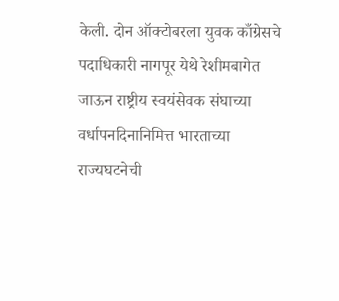केली. दोन ऑक्टोबरला युवक काँग्रेसचे पदाधिकारी नागपूर येथे रेशीमबागेत जाऊन राष्ट्रीय स्वयंसेवक संघाच्या वर्धापनदिनानिमित्त भारताच्या राज्यघटनेची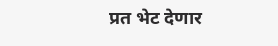प्रत भेट देणार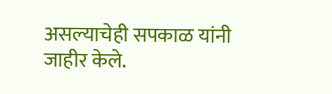असल्याचेही सपकाळ यांनी जाहीर केले.